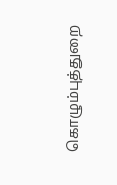கொழும்புத்துறை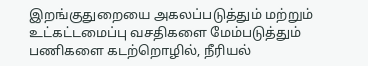இறங்குதுறையை அகலப்படுத்தும் மற்றும் உட்கட்டமைப்பு வசதிகளை மேம்படுத்தும் பணிகளை கடற்றொழில், நீரியல்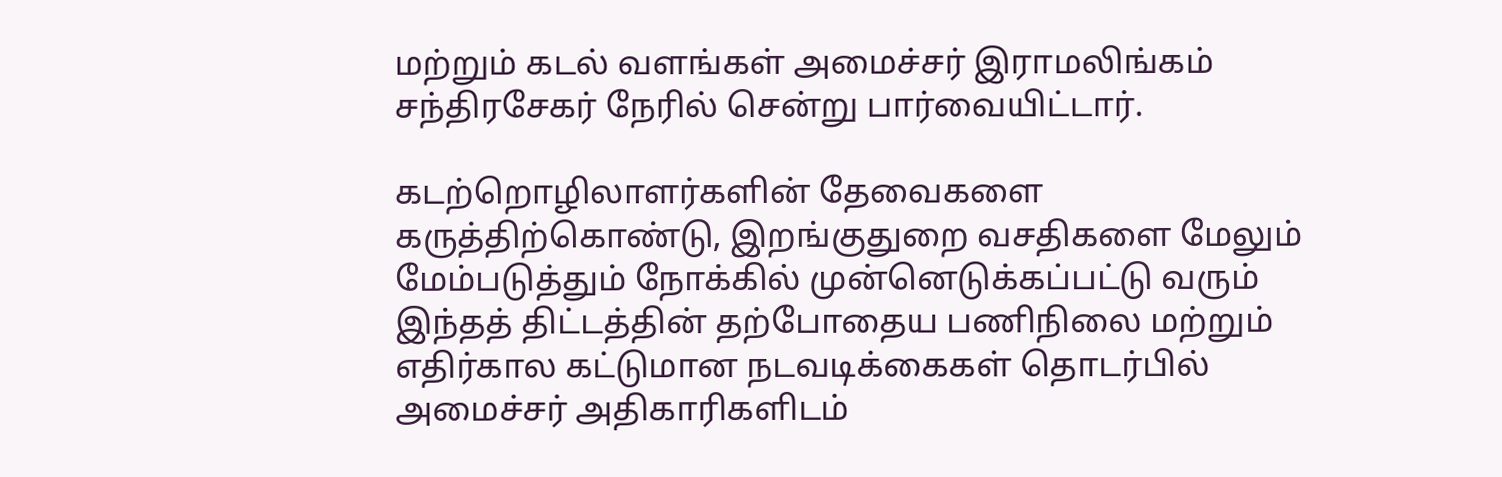மற்றும் கடல் வளங்கள் அமைச்சர் இராமலிங்கம் சந்திரசேகர் நேரில் சென்று பார்வையிட்டார்.

கடற்றொழிலாளர்களின் தேவைகளை கருத்திற்கொண்டு, இறங்குதுறை வசதிகளை மேலும் மேம்படுத்தும் நோக்கில் முன்னெடுக்கப்பட்டு வரும் இந்தத் திட்டத்தின் தற்போதைய பணிநிலை மற்றும் எதிர்கால கட்டுமான நடவடிக்கைகள் தொடர்பில் அமைச்சர் அதிகாரிகளிடம்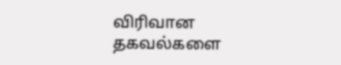விரிவான தகவல்களை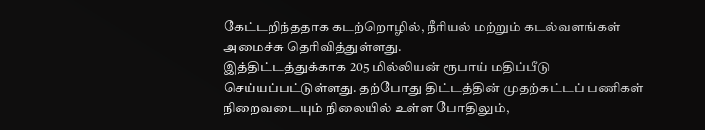கேட்டறிந்ததாக கடற்றொழில், நீரியல் மற்றும் கடல்வளங்கள் அமைச்சு தெரிவித்துள்ளது.
இத்திட்டத்துக்காக 205 மில்லியன் ரூபாய் மதிப்பீடு செய்யப்பட்டுள்ளது. தற்போது திட்டத்தின் முதற்கட்டப் பணிகள் நிறைவடையும் நிலையில் உள்ள போதிலும்,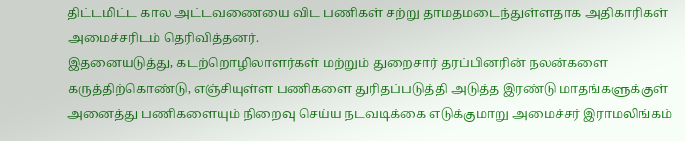திட்டமிட்ட கால அட்டவணையை விட பணிகள் சற்று தாமதமடைந்துள்ளதாக அதிகாரிகள் அமைச்சரிடம் தெரிவித்தனர்.
இதனையடுத்து, கடற்றொழிலாளர்கள் மற்றும் துறைசார் தரப்பினரின் நலன்களை கருத்திற்கொண்டு, எஞ்சியுள்ள பணிகளை துரிதப்படுத்தி அடுத்த இரண்டு மாதங்களுக்குள் அனைத்து பணிகளையும் நிறைவு செய்ய நடவடிக்கை எடுக்குமாறு அமைச்சர் இராமலிங்கம்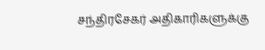சந்திரசேகர் அதிகாரிகளுக்கு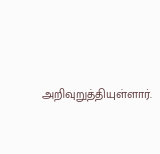அறிவுறுத்தியுள்ளார்.